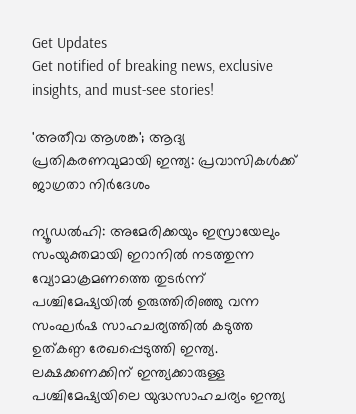Get Updates
Get notified of breaking news, exclusive insights, and must-see stories!

'അതീവ ആശങ്ക'; ആദ്യ പ്രതികരണവുമായി ഇന്ത്യ: പ്രവാസികള്‍ക്ക് ജാഗ്രതാ നിര്‍ദേശം

ന്യൂഡല്‍ഹി: അമേരിക്കയും ഇസ്രായേലും സംയുക്തമായി ഇറാനില്‍ നടത്തുന്ന വ്യോമാക്രമണത്തെ തുടര്‍ന്ന് പശ്ചിമേഷ്യയില്‍ ഉരുത്തിരിഞ്ഞു വന്ന സംഘര്‍ഷ സാഹചര്യത്തില്‍ കടുത്ത ഉത്കണ്ഠ രേഖപ്പെടുത്തി ഇന്ത്യ. ലക്ഷക്കണക്കിന് ഇന്ത്യക്കാരുള്ള പശ്ചിമേഷ്യയിലെ യുദ്ധസാഹചര്യം ഇന്ത്യ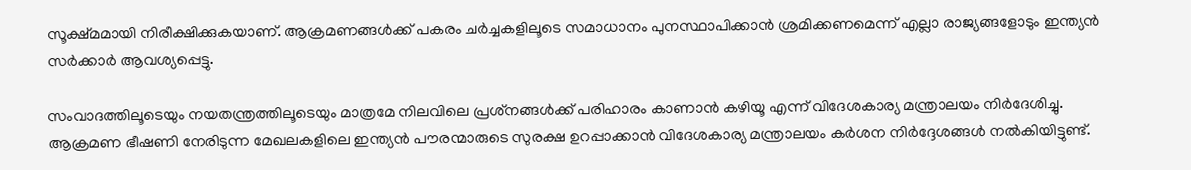സൂക്ഷ്മമായി നിരീക്ഷിക്കുകയാണ്. ആക്രമണങ്ങള്‍ക്ക് പകരം ചര്‍ച്ചകളിലൂടെ സമാധാനം പുനസ്ഥാപിക്കാന്‍ ശ്രമിക്കണമെന്ന് എല്ലാ രാജ്യങ്ങളോടും ഇന്ത്യന്‍ സര്‍ക്കാര്‍ ആവശ്യപ്പെട്ടു.

സംവാദത്തിലൂടെയും നയതന്ത്രത്തിലൂടെയും മാത്രമേ നിലവിലെ പ്രശ്‌നങ്ങള്‍ക്ക് പരിഹാരം കാണാന്‍ കഴിയൂ എന്ന് വിദേശകാര്യ മന്ത്രാലയം നിര്‍ദേശിച്ചു. ആക്രമണ ഭീഷണി നേരിടുന്ന മേഖലകളിലെ ഇന്ത്യന്‍ പൗരന്മാരുടെ സുരക്ഷ ഉറപ്പാക്കാന്‍ വിദേശകാര്യ മന്ത്രാലയം കര്‍ശന നിര്‍ദ്ദേശങ്ങള്‍ നല്‍കിയിട്ടുണ്ട്.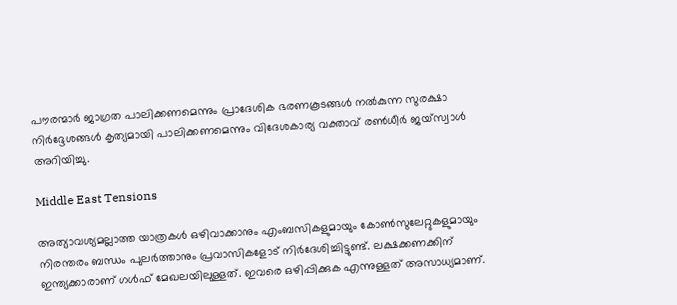പൗരന്മാര്‍ ജാഗ്രത പാലിക്കണമെന്നും പ്രാദേശിക ഭരണകൂടങ്ങള്‍ നല്‍കുന്ന സുരക്ഷാ നിര്‍ദ്ദേശങ്ങള്‍ കൃത്യമായി പാലിക്കണമെന്നും വിദേശകാര്യ വക്താവ് രണ്‍ധീര്‍ ജയ്സ്വാള്‍ അറിയിച്ചു.

Middle East Tensions

അത്യാവശ്യമല്ലാത്ത യാത്രകള്‍ ഒഴിവാക്കാനും എംബസികളുമായും കോണ്‍സുലേറ്റുകളുമായും നിരന്തരം ബന്ധം പുലര്‍ത്താനും പ്രവാസികളോട് നിര്‍ദേശിച്ചിട്ടുണ്ട്. ലക്ഷക്കണക്കിന് ഇന്ത്യക്കാരാണ് ഗള്‍ഫ് മേഖലയിലുള്ളത്. ഇവരെ ഒഴിപ്പിക്കുക എന്നുള്ളത് അസാധ്യമാണ്.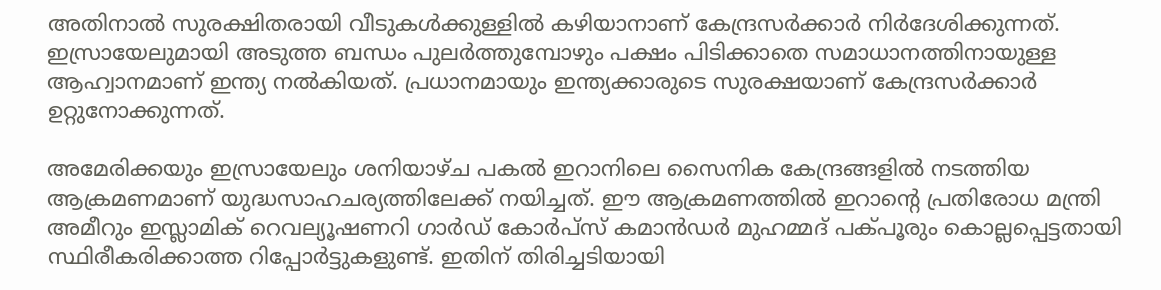അതിനാല്‍ സുരക്ഷിതരായി വീടുകള്‍ക്കുള്ളില്‍ കഴിയാനാണ് കേന്ദ്രസര്‍ക്കാര്‍ നിര്‍ദേശിക്കുന്നത്. ഇസ്രായേലുമായി അടുത്ത ബന്ധം പുലര്‍ത്തുമ്പോഴും പക്ഷം പിടിക്കാതെ സമാധാനത്തിനായുള്ള ആഹ്വാനമാണ് ഇന്ത്യ നല്‍കിയത്. പ്രധാനമായും ഇന്ത്യക്കാരുടെ സുരക്ഷയാണ് കേന്ദ്രസര്‍ക്കാര്‍ ഉറ്റുനോക്കുന്നത്.

അമേരിക്കയും ഇസ്രായേലും ശനിയാഴ്ച പകല്‍ ഇറാനിലെ സൈനിക കേന്ദ്രങ്ങളില്‍ നടത്തിയ ആക്രമണമാണ് യുദ്ധസാഹചര്യത്തിലേക്ക് നയിച്ചത്. ഈ ആക്രമണത്തില്‍ ഇറാന്റെ പ്രതിരോധ മന്ത്രി അമീറും ഇസ്ലാമിക് റെവല്യൂഷണറി ഗാര്‍ഡ് കോര്‍പ്സ് കമാന്‍ഡര്‍ മുഹമ്മദ് പക്പൂരും കൊല്ലപ്പെട്ടതായി സ്ഥിരീകരിക്കാത്ത റിപ്പോര്‍ട്ടുകളുണ്ട്. ഇതിന് തിരിച്ചടിയായി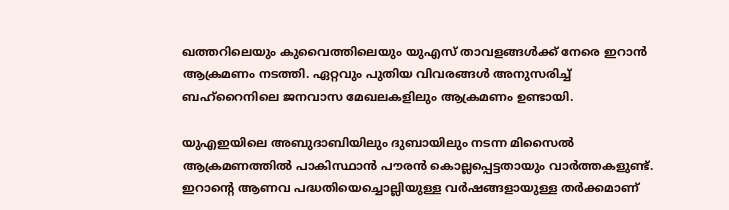ഖത്തറിലെയും കുവൈത്തിലെയും യുഎസ് താവളങ്ങള്‍ക്ക് നേരെ ഇറാന്‍ ആക്രമണം നടത്തി. ഏറ്റവും പുതിയ വിവരങ്ങള്‍ അനുസരിച്ച് ബഹ്‌റൈനിലെ ജനവാസ മേഖലകളിലും ആക്രമണം ഉണ്ടായി.

യുഎഇയിലെ അബുദാബിയിലും ദുബായിലും നടന്ന മിസൈല്‍ ആക്രമണത്തില്‍ പാകിസ്ഥാന്‍ പൗരന്‍ കൊല്ലപ്പെട്ടതായും വാര്‍ത്തകളുണ്ട്. ഇറാന്റെ ആണവ പദ്ധതിയെച്ചൊല്ലിയുള്ള വര്‍ഷങ്ങളായുള്ള തര്‍ക്കമാണ്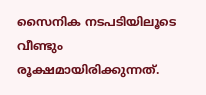സൈനിക നടപടിയിലൂടെ വീണ്ടും രൂക്ഷമായിരിക്കുന്നത്.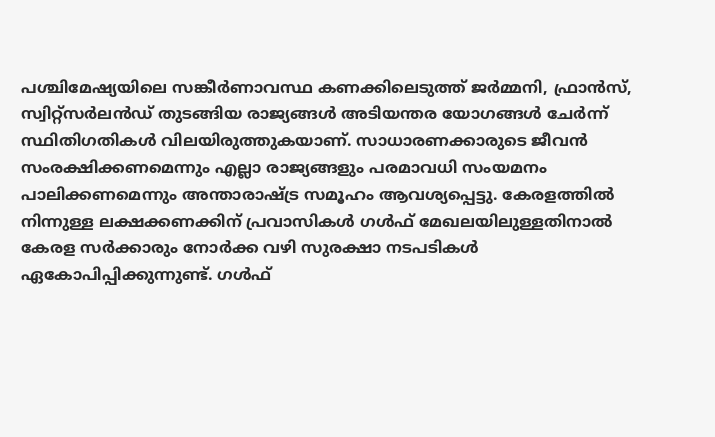പശ്ചിമേഷ്യയിലെ സങ്കീര്‍ണാവസ്ഥ കണക്കിലെടുത്ത് ജര്‍മ്മനി, ഫ്രാന്‍സ്, സ്വിറ്റ്സര്‍ലന്‍ഡ് തുടങ്ങിയ രാജ്യങ്ങള്‍ അടിയന്തര യോഗങ്ങള്‍ ചേര്‍ന്ന് സ്ഥിതിഗതികള്‍ വിലയിരുത്തുകയാണ്. സാധാരണക്കാരുടെ ജീവന്‍ സംരക്ഷിക്കണമെന്നും എല്ലാ രാജ്യങ്ങളും പരമാവധി സംയമനം പാലിക്കണമെന്നും അന്താരാഷ്ട്ര സമൂഹം ആവശ്യപ്പെട്ടു. കേരളത്തില്‍ നിന്നുള്ള ലക്ഷക്കണക്കിന് പ്രവാസികള്‍ ഗള്‍ഫ് മേഖലയിലുള്ളതിനാല്‍ കേരള സര്‍ക്കാരും നോര്‍ക്ക വഴി സുരക്ഷാ നടപടികള്‍ ഏകോപിപ്പിക്കുന്നുണ്ട്. ഗള്‍ഫ്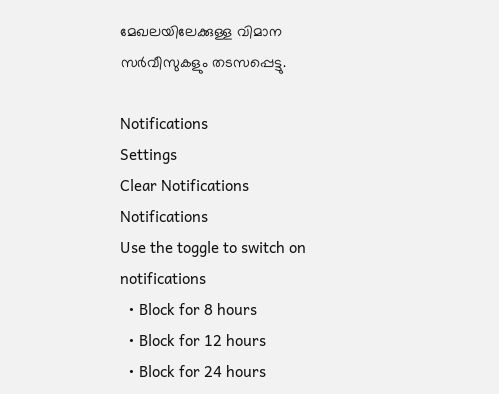മേഖലയിലേക്കുള്ള വിമാന സര്‍വീസുകളും തടസപ്പെട്ടു.

Notifications
Settings
Clear Notifications
Notifications
Use the toggle to switch on notifications
  • Block for 8 hours
  • Block for 12 hours
  • Block for 24 hours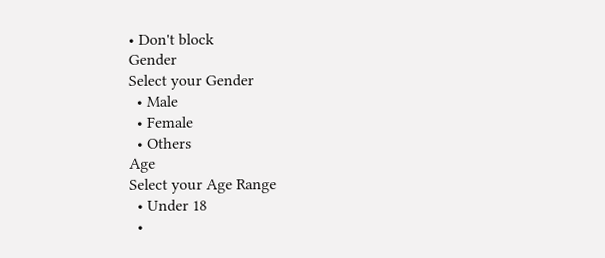• Don't block
Gender
Select your Gender
  • Male
  • Female
  • Others
Age
Select your Age Range
  • Under 18
  •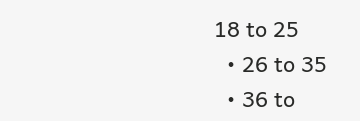18 to 25
  • 26 to 35
  • 36 to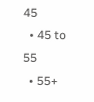45
  • 45 to 55
  • 55+